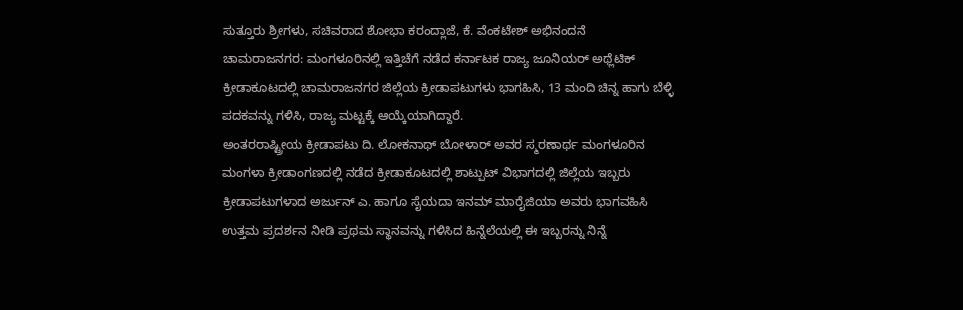ಸುತ್ತೂರು ಶ್ರೀಗಳು, ಸಚಿವರಾದ ಶೋಭಾ ಕರಂದ್ಲಾಜೆ, ಕೆ. ವೆಂಕಟೇಶ್ ಅಭಿನಂದನೆ
ಚಾಮರಾಜನಗರ: ಮಂಗಳೂರಿನಲ್ಲಿ ಇತ್ತಿಚೆಗೆ ನಡೆದ ಕರ್ನಾಟಕ ರಾಜ್ಯ ಜೂನಿಯರ್ ಅಥ್ಲೆಟಿಕ್ ಕ್ರೀಡಾಕೂಟದಲ್ಲಿ ಚಾಮರಾಜನಗರ ಜಿಲ್ಲೆಯ ಕ್ರೀಡಾಪಟುಗಳು ಭಾಗಹಿಸಿ, 13 ಮಂದಿ ಚಿನ್ನ ಹಾಗು ಬೆಳ್ಳಿ ಪದಕವನ್ನು ಗಳಿಸಿ, ರಾಜ್ಯ ಮಟ್ಟಕ್ಕೆ ಆಯ್ಕೆಯಾಗಿದ್ದಾರೆ.
ಅಂತರರಾಷ್ಟ್ರೀಯ ಕ್ರೀಡಾಪಟು ದಿ. ಲೋಕನಾಥ್ ಬೋಳಾರ್ ಅವರ ಸ್ಮರಣಾರ್ಥ ಮಂಗಳೂರಿನ ಮಂಗಳಾ ಕ್ರೀಡಾಂಗಣದಲ್ಲಿ ನಡೆದ ಕ್ರೀಡಾಕೂಟದಲ್ಲಿ ಶಾಟ್ಪುಟ್ ವಿಭಾಗದಲ್ಲಿ ಜಿಲ್ಲೆಯ ಇಬ್ಬರು ಕ್ರೀಡಾಪಟುಗಳಾದ ಅರ್ಜುನ್ ಎ. ಹಾಗೂ ಸೈಯದಾ ಇನಮ್ ಮಾರೈಜಿಯಾ ಅವರು ಭಾಗವಹಿಸಿ ಉತ್ತಮ ಪ್ರದರ್ಶನ ನೀಡಿ ಪ್ರಥಮ ಸ್ಥಾನವನ್ನು ಗಳಿಸಿದ ಹಿನ್ನೆಲೆಯಲ್ಲಿ ಈ ಇಬ್ಬರನ್ನು ನಿನ್ನೆ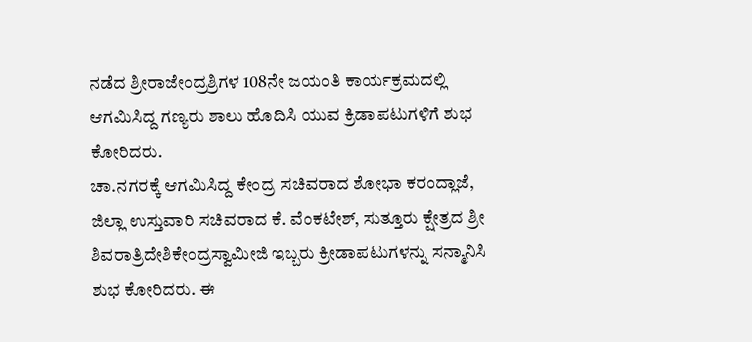ನಡೆದ ಶ್ರೀರಾಜೇಂದ್ರಶ್ರಿಗಳ 108ನೇ ಜಯಂತಿ ಕಾರ್ಯಕ್ರಮದಲ್ಲಿ ಆಗಮಿಸಿದ್ದ ಗಣ್ಯರು ಶಾಲು ಹೊದಿಸಿ ಯುವ ಕ್ರಿಡಾಪಟುಗಳಿಗೆ ಶುಭ ಕೋರಿದರು.
ಚಾ.ನಗರಕ್ಕೆ ಆಗಮಿಸಿದ್ದ ಕೇಂದ್ರ ಸಚಿವರಾದ ಶೋಭಾ ಕರಂದ್ಲಾಜೆ, ಜಿಲ್ಲಾ ಉಸ್ತುವಾರಿ ಸಚಿವರಾದ ಕೆ. ವೆಂಕಟೇಶ್, ಸುತ್ತೂರು ಕ್ಷೇತ್ರದ ಶ್ರೀ ಶಿವರಾತ್ರಿದೇಶಿಕೇಂದ್ರಸ್ವಾಮೀಜಿ ಇಬ್ಬರು ಕ್ರೀಡಾಪಟುಗಳನ್ನು ಸನ್ಮಾನಿಸಿ ಶುಭ ಕೋರಿದರು. ಈ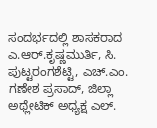ಸಂದರ್ಭದಲ್ಲಿ ಶಾಸಕರಾದ ಎ.ಆರ್.ಕೃಷ್ಣಮುರ್ತಿ, ಸಿ. ಪುಟ್ಟರಂಗಶೆಟ್ಟಿ, ಎಚ್.ಎಂ. ಗಣೇಶ ಪ್ರಸಾದ್, ಜಿಲ್ಲಾ ಅಥ್ಲೇಟಿಕ್ ಅಧ್ಯಕ್ಷ ಎಲ್.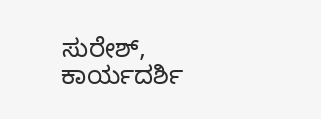ಸುರೇಶ್, ಕಾರ್ಯದರ್ಶಿ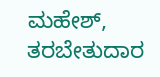ಮಹೇಶ್, ತರಬೇತುದಾರ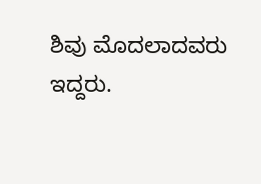ಶಿವು ಮೊದಲಾದವರು ಇದ್ದರು.